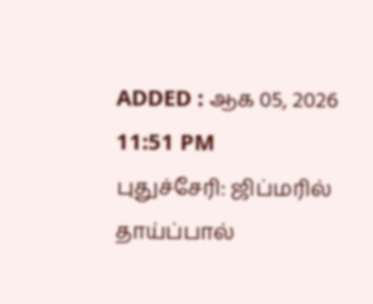ADDED : ஆக 05, 2026 11:51 PM
புதுச்சேரி: ஜிப்மரில் தாய்ப்பால்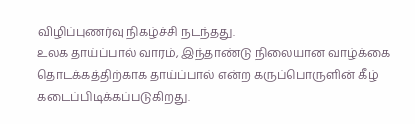விழிப்புணர்வு நிகழ்ச்சி நடந்தது.
உலக தாய்ப்பால் வாரம், இந்தாண்டு நிலையான வாழ்க்கை தொடக்கத்திற்காக தாய்ப்பால் என்ற கருப்பொருளின் கீழ் கடைப்பிடிக்கப்படுகிறது.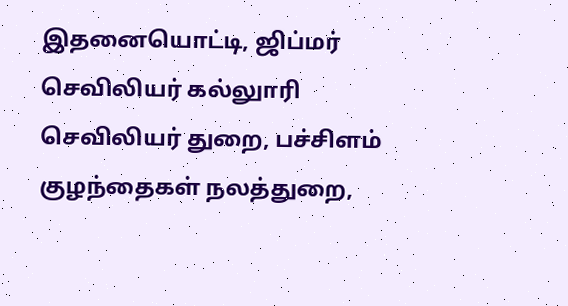இதனையொட்டி, ஜிப்மர் செவிலியர் கல்லுாரி செவிலியர் துறை, பச்சிளம் குழந்தைகள் நலத்துறை,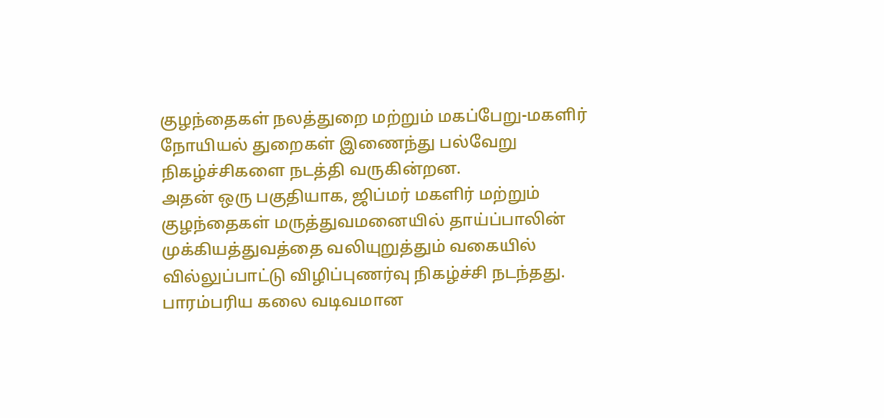குழந்தைகள் நலத்துறை மற்றும் மகப்பேறு-மகளிர் நோயியல் துறைகள் இணைந்து பல்வேறு நிகழ்ச்சிகளை நடத்தி வருகின்றன.
அதன் ஒரு பகுதியாக, ஜிப்மர் மகளிர் மற்றும் குழந்தைகள் மருத்துவமனையில் தாய்ப்பாலின் முக்கியத்துவத்தை வலியுறுத்தும் வகையில் வில்லுப்பாட்டு விழிப்புணர்வு நிகழ்ச்சி நடந்தது.
பாரம்பரிய கலை வடிவமான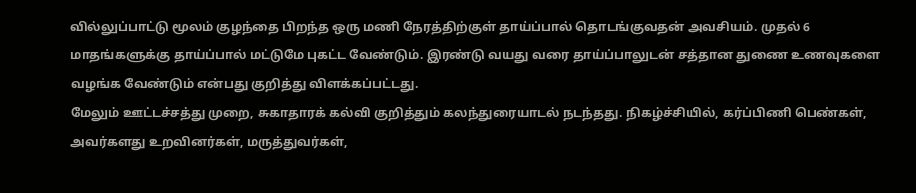வில்லுப்பாட்டு மூலம் குழந்தை பிறந்த ஒரு மணி நேரத்திற்குள் தாய்ப்பால் தொடங்குவதன் அவசியம். முதல் 6 மாதங்களுக்கு தாய்ப்பால் மட்டுமே புகட்ட வேண்டும். இரண்டு வயது வரை தாய்ப்பாலுடன் சத்தான துணை உணவுகளை வழங்க வேண்டும் என்பது குறித்து விளக்கப்பட்டது.
மேலும் ஊட்டச்சத்து முறை, சுகாதாரக் கல்வி குறித்தும் கலந்துரையாடல் நடந்தது. நிகழ்ச்சியில், கர்ப்பிணி பெண்கள், அவர்களது உறவினர்கள், மருத்துவர்கள்,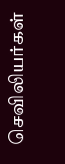செவிலியர்கள்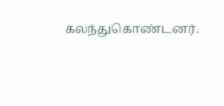கலந்துகொண்டனர்.